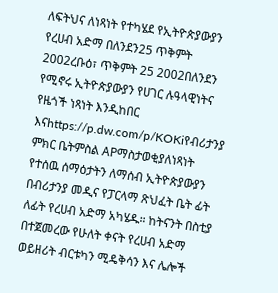ለፍትህና ለነጻነት የተካሄደ የኢትዮጵያውያን የረሀብ አድማ በለንደን25 ጥቅምት 2002ረቡዕ፣ ጥቅምት 25 2002በለንደን የሚኖሩ ኢትዮጵያውያን የሀገር ሉዓላዊነትና የዜጎች ነጻነት እንዲከበር እናhttps://p.dw.com/p/KOKiየብሪታንያ ምክር ቤትምስል APማስታወቂያለነጻነት የተሰዉ ሰማዕታትን ለማሰብ ኢትዮጵያውያን በብሪታንያ መዲና የፓርላማ ጽህፈት ቤት ፊት ለፊት የረሀብ አድማ አካሄዱ። ከትናንት በስቲያ በተጀመረው የሁለት ቀናት የረሀብ አድማ ወይዘሪት ብርቱካን ሚዴቅሳን እና ሌሎች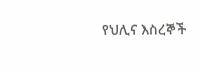የህሊና እስረኞች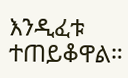እንዲፈቱ ተጠይቆዋል።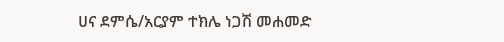ሀና ደምሴ/አርያም ተክሌ ነጋሽ መሐመድ